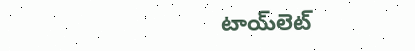టాయ్‌లెట్‌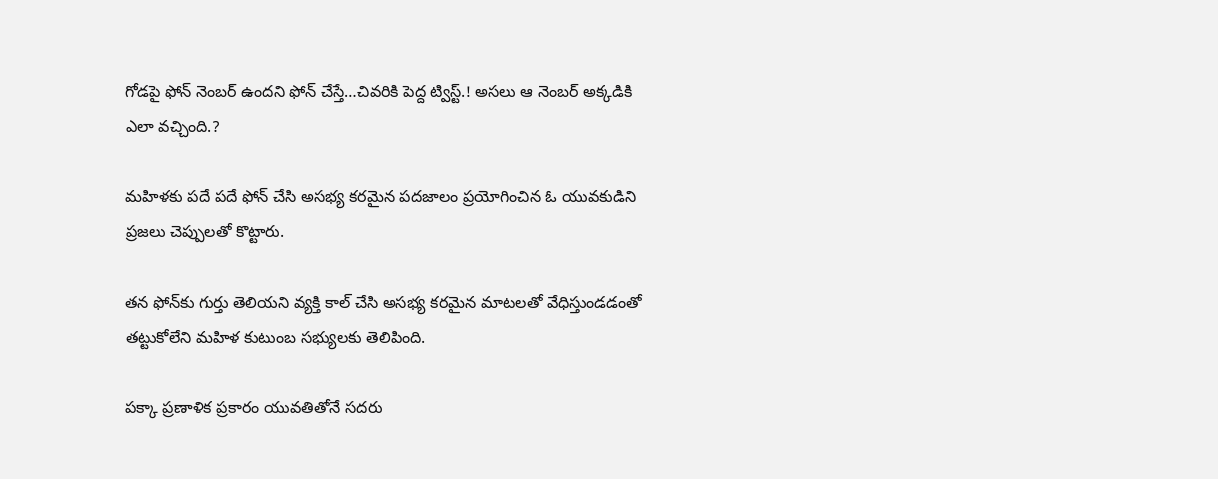గోడపై ఫోన్ నెంబర్ ఉందని ఫోన్ చేస్తే…చివరికి పెద్ద ట్విస్ట్.! అసలు ఆ నెంబర్ అక్కడికి ఎలా వచ్చింది.?

మహిళకు పదే పదే ఫోన్‌ చేసి అసభ్య కరమైన పదజాలం ప్రయోగించిన ఓ యువకుడిని ప్రజలు చెప్పులతో కొట్టారు.

తన ఫోన్‌కు గుర్తు తెలియని వ్యక్తి కాల్‌ చేసి అసభ్య కరమైన మాటలతో వేధిస్తుండడంతో తట్టుకోలేని మహిళ కుటుంబ సభ్యులకు తెలిపింది.

పక్కా ప్రణాళిక ప్రకారం యువతితోనే సదరు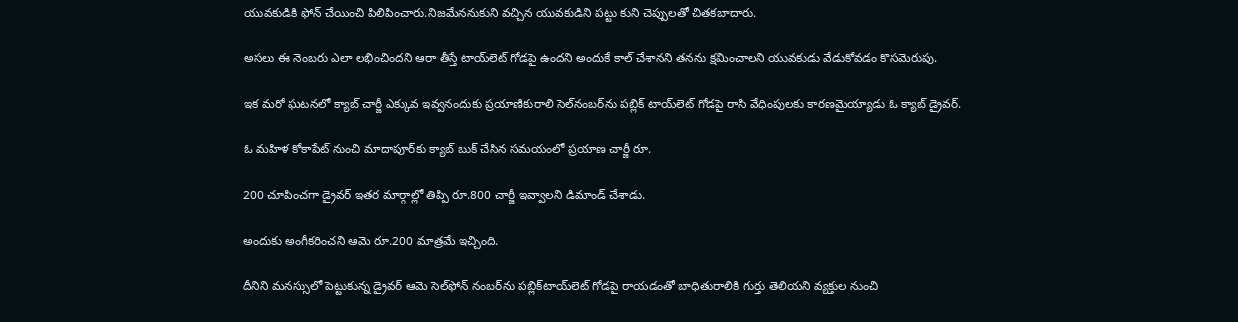యువకుడికి ఫోన్‌ చేయించి పిలిపించారు.నిజమేననుకుని వచ్చిన యువకుడిని పట్టు కుని చెప్పులతో చితకబాదారు.

అసలు ఈ నెంబరు ఎలా లభించిందని ఆరా తీస్తే టాయ్‌లెట్‌ గోడపై ఉందని అందుకే కాల్‌ చేశానని తనను క్షమించాలని యువకుడు వేడుకోవడం కొసమెరుపు.

ఇక మరో ఘటనలో క్యాబ్‌ చార్జీ ఎక్కువ ఇవ్వనందుకు ప్రయాణికురాలి సెల్‌నంబర్‌ను పబ్లిక్‌ టాయ్‌లెట్‌ గోడపై రాసి వేధింపులకు కారణమైయ్యాడు ఓ క్యాబ్ డ్రైవర్.

ఓ మహిళ కోకాపేట్‌ నుంచి మాదాపూర్‌కు క్యాబ్‌ బుక్‌ చేసిన సమయంలో ప్రయాణ చార్జీ రూ.

200 చూపించగా డ్రైవర్‌ ఇతర మార్గాల్లో తిప్పి రూ.800 చార్జీ ఇవ్వాలని డిమాండ్‌ చేశాడు.

అందుకు అంగీకరించని ఆమె రూ.200 మాత్రమే ఇచ్చింది.

దీనిని మనస్సులో పెట్టుకున్న డ్రైవర్‌ ఆమె సెల్‌ఫోన్‌ నంబర్‌ను పబ్లిక్‌టాయ్‌లెట్‌ గోడపై రాయడంతో బాధితురాలికి గుర్తు తెలియని వ్యక్తుల నుంచి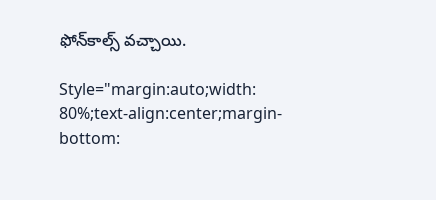ఫోన్‌కాల్స్‌ వచ్చాయి.

Style="margin:auto;width: 80%;text-align:center;margin-bottom: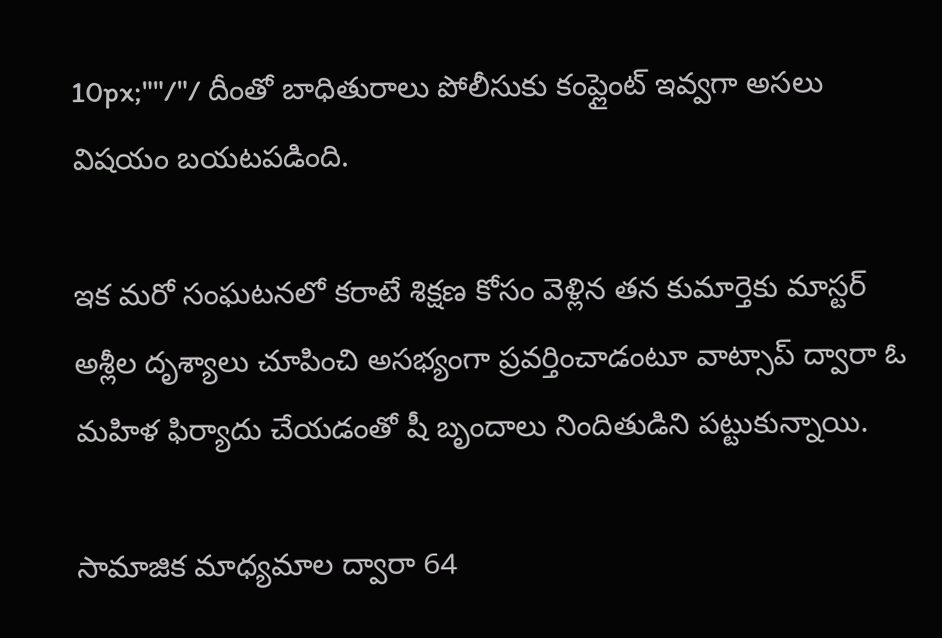10px;""/"/ దీంతో బాధితురాలు పోలీసుకు కంప్లైంట్ ఇవ్వగా అసలు విషయం బయటపడింది.

ఇక మరో సంఘటనలో కరాటే శిక్షణ కోసం వెళ్లిన తన కుమార్తెకు మాస్టర్‌ అశ్లీల దృశ్యాలు చూపించి అసభ్యంగా ప్రవర్తించాడంటూ వాట్సాప్‌ ద్వారా ఓ మహిళ ఫిర్యాదు చేయడంతో షీ బృందాలు నిందితుడిని పట్టుకున్నాయి.

సామాజిక మాధ్యమాల ద్వారా 64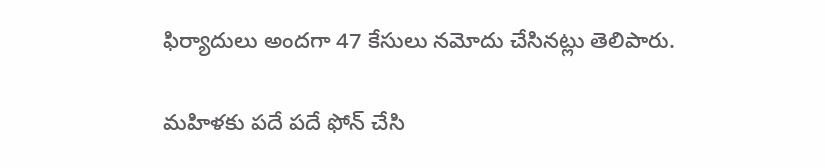ఫిర్యాదులు అందగా 47 కేసులు నమోదు చేసినట్లు తెలిపారు.

మహిళకు పదే పదే ఫోన్‌ చేసి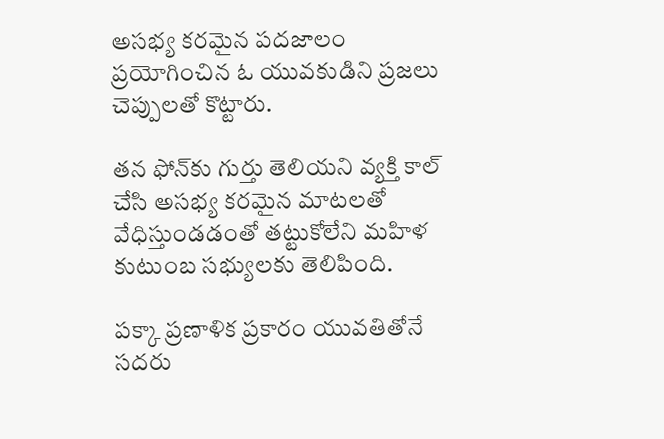అసభ్య కరమైన పదజాలం ప్రయోగించిన ఓ యువకుడిని ప్రజలు చెప్పులతో కొట్టారు.

తన ఫోన్‌కు గుర్తు తెలియని వ్యక్తి కాల్‌ చేసి అసభ్య కరమైన మాటలతో వేధిస్తుండడంతో తట్టుకోలేని మహిళ కుటుంబ సభ్యులకు తెలిపింది.

పక్కా ప్రణాళిక ప్రకారం యువతితోనే సదరు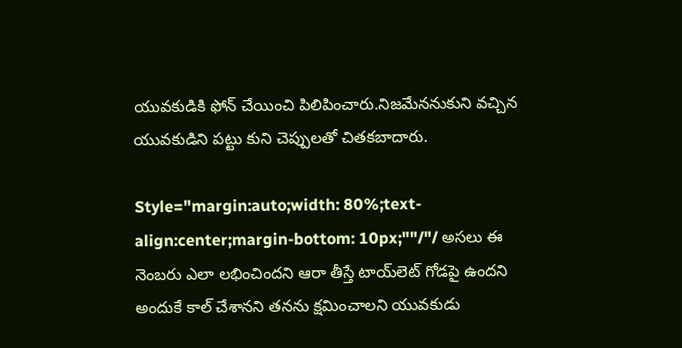యువకుడికి ఫోన్‌ చేయించి పిలిపించారు.నిజమేననుకుని వచ్చిన యువకుడిని పట్టు కుని చెప్పులతో చితకబాదారు.

Style="margin:auto;width: 80%;text-align:center;margin-bottom: 10px;""/"/ అసలు ఈ నెంబరు ఎలా లభించిందని ఆరా తీస్తే టాయ్‌లెట్‌ గోడపై ఉందని అందుకే కాల్‌ చేశానని తనను క్షమించాలని యువకుడు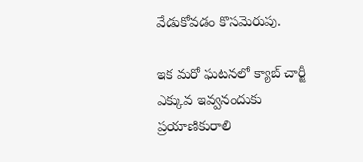వేడుకోవడం కొసమెరుపు.

ఇక మరో ఘటనలో క్యాబ్‌ చార్జీ ఎక్కువ ఇవ్వనందుకు ప్రయాణికురాలి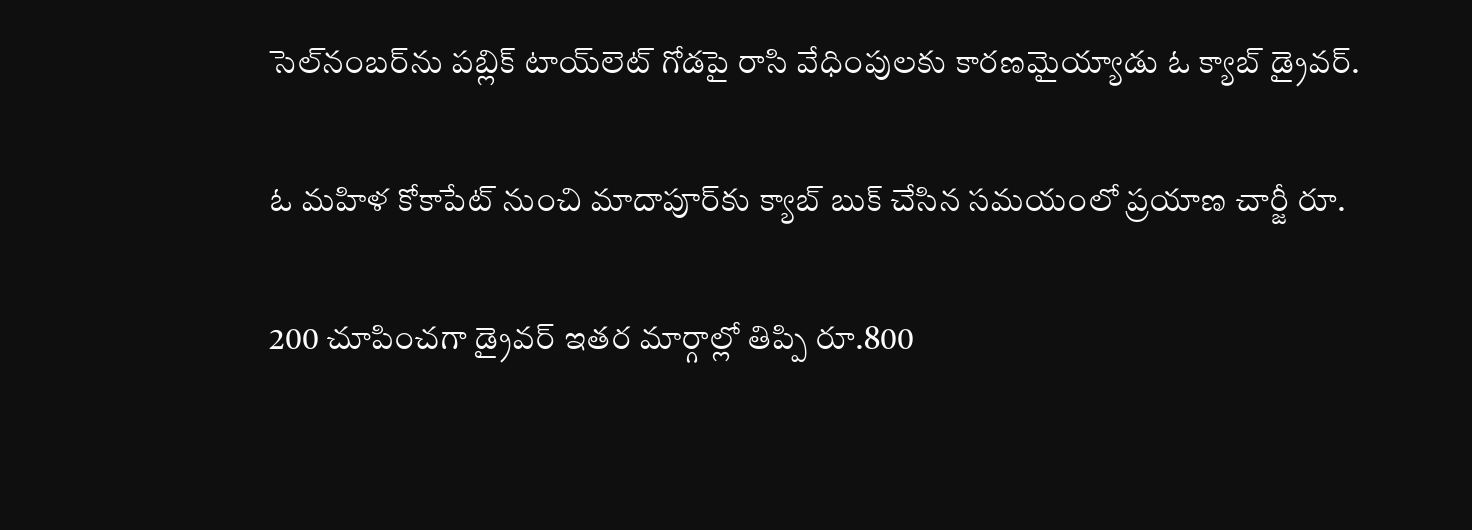సెల్‌నంబర్‌ను పబ్లిక్‌ టాయ్‌లెట్‌ గోడపై రాసి వేధింపులకు కారణమైయ్యాడు ఓ క్యాబ్ డ్రైవర్.

ఓ మహిళ కోకాపేట్‌ నుంచి మాదాపూర్‌కు క్యాబ్‌ బుక్‌ చేసిన సమయంలో ప్రయాణ చార్జీ రూ.

200 చూపించగా డ్రైవర్‌ ఇతర మార్గాల్లో తిప్పి రూ.800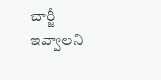చార్జీ ఇవ్వాలని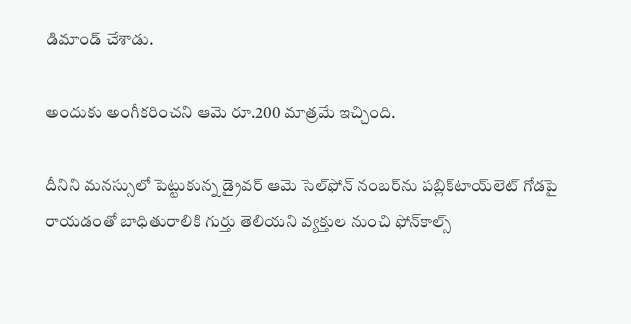డిమాండ్‌ చేశాడు.

అందుకు అంగీకరించని ఆమె రూ.200 మాత్రమే ఇచ్చింది.

దీనిని మనస్సులో పెట్టుకున్న డ్రైవర్‌ ఆమె సెల్‌ఫోన్‌ నంబర్‌ను పబ్లిక్‌టాయ్‌లెట్‌ గోడపై రాయడంతో బాధితురాలికి గుర్తు తెలియని వ్యక్తుల నుంచి ఫోన్‌కాల్స్‌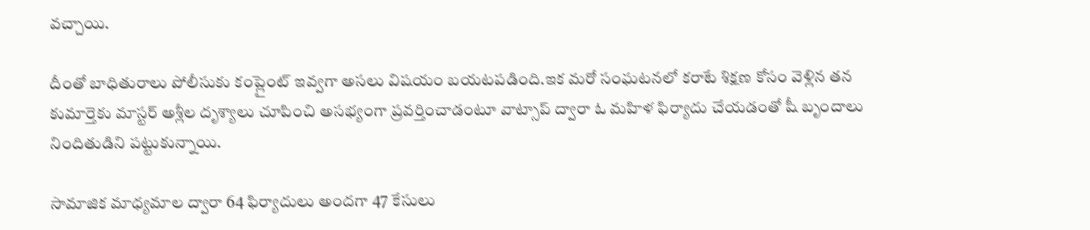వచ్చాయి.

దీంతో బాధితురాలు పోలీసుకు కంప్లైంట్ ఇవ్వగా అసలు విషయం బయటపడింది.ఇక మరో సంఘటనలో కరాటే శిక్షణ కోసం వెళ్లిన తన కుమార్తెకు మాస్టర్‌ అశ్లీల దృశ్యాలు చూపించి అసభ్యంగా ప్రవర్తించాడంటూ వాట్సాప్‌ ద్వారా ఓ మహిళ ఫిర్యాదు చేయడంతో షీ బృందాలు నిందితుడిని పట్టుకున్నాయి.

సామాజిక మాధ్యమాల ద్వారా 64 ఫిర్యాదులు అందగా 47 కేసులు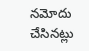నమోదు చేసినట్లు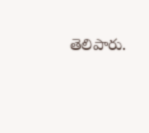తెలిపారు.